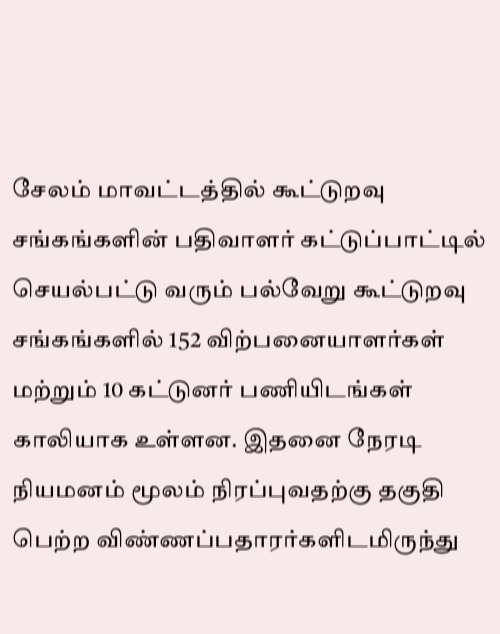சேலம் மாவட்டத்தில் கூட்டுறவு சங்கங்களின் பதிவாளர் கட்டுப்பாட்டில் செயல்பட்டு வரும் பல்வேறு கூட்டுறவு சங்கங்களில் 152 விற்பனையாளர்கள் மற்றும் 10 கட்டுனர் பணியிடங்கள் காலியாக உள்ளன. இதனை நேரடி நியமனம் மூலம் நிரப்புவதற்கு தகுதி பெற்ற விண்ணப்பதாரர்களிடமிருந்து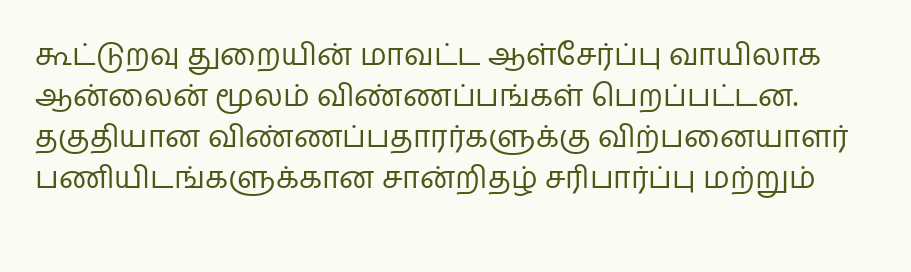கூட்டுறவு துறையின் மாவட்ட ஆள்சேர்ப்பு வாயிலாக ஆன்லைன் மூலம் விண்ணப்பங்கள் பெறப்பட்டன.
தகுதியான விண்ணப்பதாரர்களுக்கு விற்பனையாளர் பணியிடங்களுக்கான சான்றிதழ் சரிபார்ப்பு மற்றும்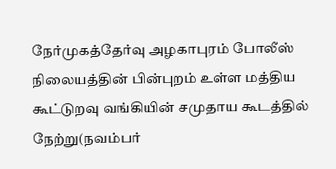நேர்முகத்தேர்வு அழகாபுரம் போலீஸ் நிலையத்தின் பின்புறம் உள்ள மத்திய கூட்டுறவு வங்கியின் சமுதாய கூடத்தில் நேற்று(நவம்பர்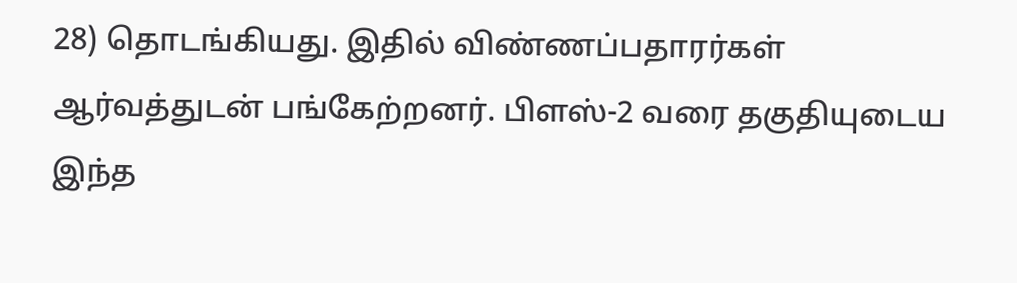28) தொடங்கியது. இதில் விண்ணப்பதாரர்கள் ஆர்வத்துடன் பங்கேற்றனர். பிளஸ்-2 வரை தகுதியுடைய இந்த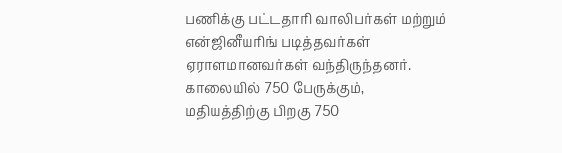பணிக்கு பட்டதாரி வாலிபர்கள் மற்றும் என்ஜினீயரிங் படித்தவர்கள் ஏராளமானவர்கள் வந்திருந்தனர். காலையில் 750 பேருக்கும், மதியத்திற்கு பிறகு 750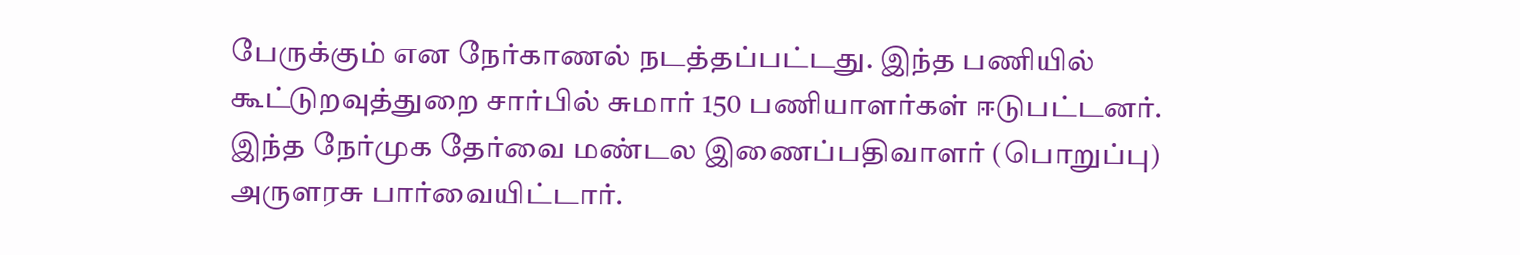பேருக்கும் என நேர்காணல் நடத்தப்பட்டது. இந்த பணியில் கூட்டுறவுத்துறை சார்பில் சுமார் 150 பணியாளர்கள் ஈடுபட்டனர். இந்த நேர்முக தேர்வை மண்டல இணைப்பதிவாளர் (பொறுப்பு) அருளரசு பார்வையிட்டார்.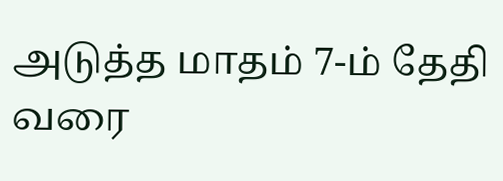அடுத்த மாதம் 7-ம் தேதி வரை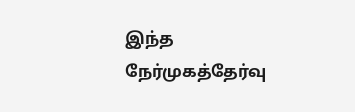இந்த நேர்முகத்தேர்வு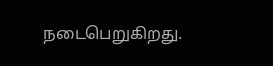நடைபெறுகிறது.